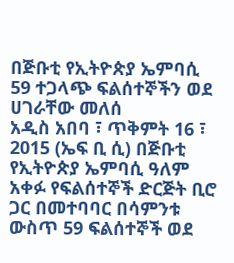በጅቡቲ የኢትዮጵያ ኤምባሲ 59 ተጋላጭ ፍልሰተኞችን ወደ ሀገራቸው መለሰ
አዲስ አበባ ፣ ጥቅምት 16 ፣ 2015 (ኤፍ ቢ ሲ) በጅቡቲ የኢትዮጵያ ኤምባሲ ዓለም አቀፉ የፍልሰተኞች ድርጅት ቢሮ ጋር በመተባባር በሳምንቱ ውስጥ 59 ፍልሰተኞች ወደ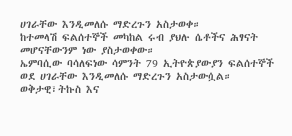ሀገራቸው እንዲመለሱ ማድረጉን አስታወቀ።
ከተመላሽ ፍልሰተኞች መካከል ሩብ ያህሉ ሴቶችና ሕፃናት መሆናቸውንም ነው ያስታወቀው።
ኤምባሲው ባሳለፍነው ሳምንት 79 ኢትዮጵያውያን ፍልሰተኞች ወደ ሀገራቸው እንዲመለሱ ማድረጉን አስታውሷል።
ወቅታዊ፣ትኩስ እና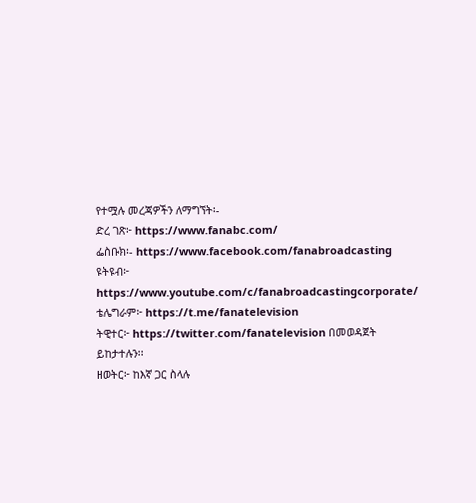የተሟሉ መረጃዎችን ለማግኘት፡-
ድረ ገጽ፦ https://www.fanabc.com/
ፌስቡክ፡- https://www.facebook.com/fanabroadcasting
ዩትዩብ፦ https://www.youtube.com/c/fanabroadcastingcorporate/
ቴሌግራም፦ https://t.me/fanatelevision
ትዊተር፦ https://twitter.com/fanatelevision በመወዳጀት ይከታተሉን፡፡
ዘወትር፦ ከእኛ ጋር ስላሉ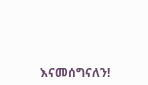እናመሰግናለን!